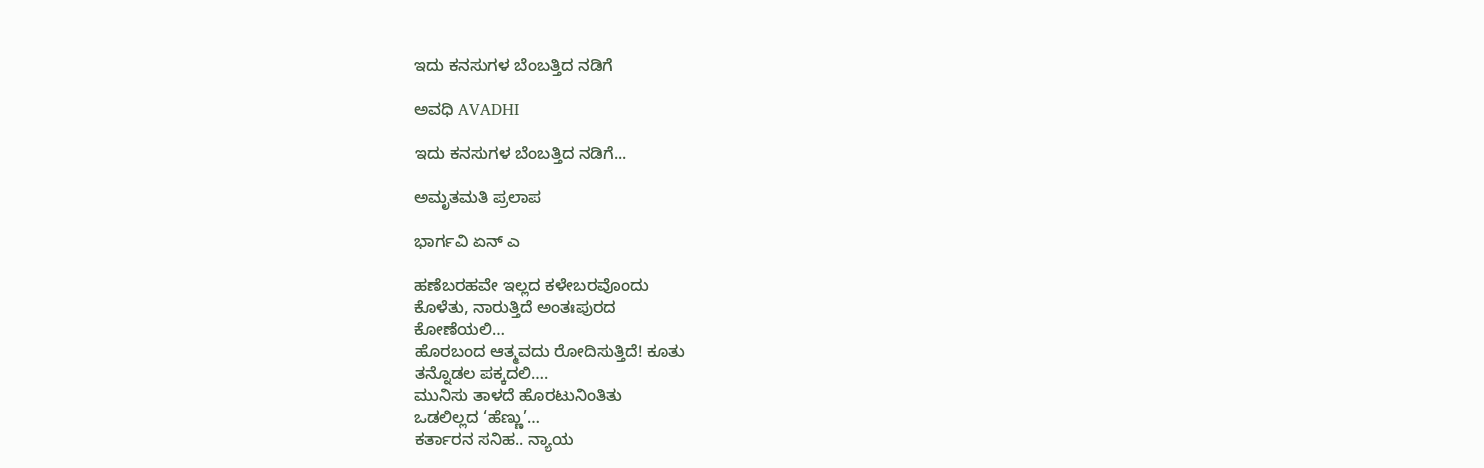ಇದು ಕನಸುಗಳ ಬೆಂಬತ್ತಿದ ನಡಿಗೆ‍

ಅವಧಿ AVADHI

ಇದು ಕನಸುಗಳ ಬೆಂಬತ್ತಿದ ನಡಿಗೆ...

ಅಮೃತಮತಿ ಪ್ರಲಾಪ

ಭಾರ್ಗವಿ ಏನ್ ಎ

ಹಣೆಬರಹವೇ ಇಲ್ಲದ ಕಳೇಬರವೊಂದು
ಕೊಳೆತು, ನಾರುತ್ತಿದೆ ಅಂತಃಪುರದ
ಕೋಣೆಯಲಿ…
ಹೊರಬಂದ ಆತ್ಮವದು ರೋದಿಸುತ್ತಿದೆ! ಕೂತು
ತನ್ನೊಡಲ ಪಕ್ಕದಲಿ….
ಮುನಿಸು ತಾಳದೆ ಹೊರಟುನಿಂತಿತು
ಒಡಲಿಲ್ಲದ ‘ಹೆಣ್ಣು’…
ಕರ್ತಾರನ ಸನಿಹ.. ನ್ಯಾಯ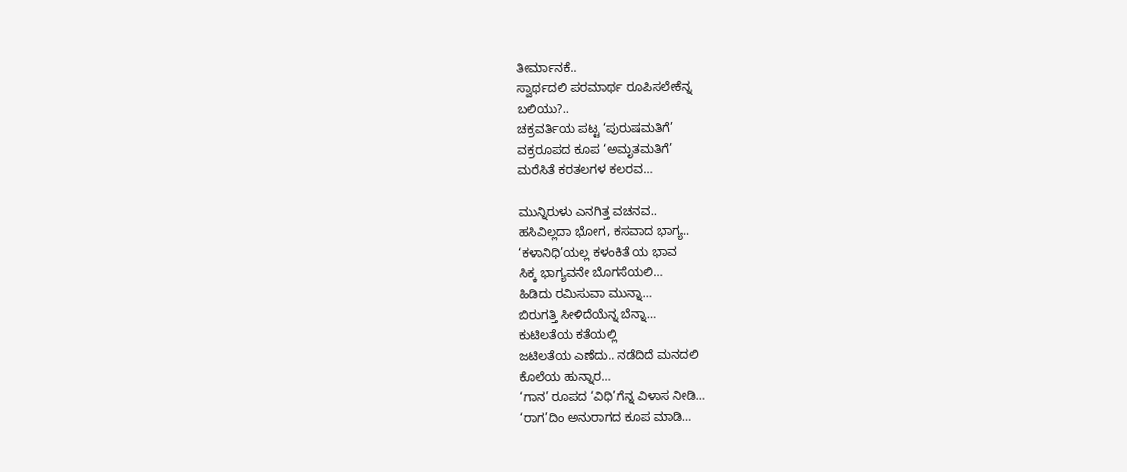ತೀರ್ಮಾನಕೆ..
ಸ್ವಾರ್ಥದಲಿ ಪರಮಾರ್ಥ ರೂಪಿಸಲೇಕೆನ್ನ
ಬಲಿಯು?..
ಚಕ್ರವರ್ತಿಯ ಪಟ್ಟ ‘ಪುರುಷಮತಿಗೆ’
ವಕ್ರರೂಪದ ಕೂಪ ‘ಅಮೃತಮತಿಗೆ’
ಮರೆಸಿತೆ ಕರತಲಗಳ ಕಲರವ…

ಮುನ್ನಿರುಳು ಎನಗಿತ್ತ ವಚನವ..
ಹಸಿವಿಲ್ಲದಾ ಭೋಗ, ಕಸವಾದ ಭಾಗ್ಯ..
‘ಕಳಾನಿಧಿ’ಯಲ್ಲ ಕಳಂಕಿತೆ ಯ ಭಾವ
ಸಿಕ್ಕ ಭಾಗ್ಯವನೇ ಬೊಗಸೆಯಲಿ…
ಹಿಡಿದು ರಮಿಸುವಾ ಮುನ್ನಾ…
ಬಿರುಗತ್ತಿ ಸೀಳಿದೆಯೆನ್ನ ಬೆನ್ನಾ…
ಕುಟಿಲತೆಯ ಕತೆಯಲ್ಲಿ
ಜಟಿಲತೆಯ ಎಣೆದು.. ನಡೆದಿದೆ ಮನದಲಿ
ಕೊಲೆಯ ಹುನ್ನಾರ…
‘ಗಾನ’ ರೂಪದ ‘ವಿಧಿ’ಗೆನ್ನ ವಿಳಾಸ ನೀಡಿ…
‘ರಾಗ’ದಿಂ ಅನುರಾಗದ ಕೂಪ ಮಾಡಿ…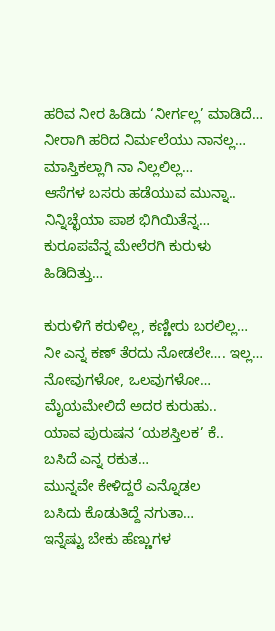ಹರಿವ ನೀರ ಹಿಡಿದು ‘ನೀರ್ಗಲ್ಲ’ ಮಾಡಿದೆ…
ನೀರಾಗಿ ಹರಿದ ನಿರ್ಮಲೆಯು ನಾನಲ್ಲ…
ಮಾಸ್ತಿಕಲ್ಲಾಗಿ ನಾ ನಿಲ್ಲಲಿಲ್ಲ…
ಆಸೆಗಳ ಬಸರು ಹಡೆಯುವ ಮುನ್ನಾ..
ನಿನ್ನಿಚ್ಛೆಯಾ ಪಾಶ ಭಿಗಿಯಿತೆನ್ನ…
ಕುರೂಪವೆನ್ನ ಮೇಲೆರಗಿ ಕುರುಳು ಹಿಡಿದಿತ್ತು…

ಕುರುಳಿಗೆ ಕರುಳಿಲ್ಲ, ಕಣ್ಣೀರು ಬರಲಿಲ್ಲ…
ನೀ ಎನ್ನ ಕಣ್ ತೆರದು ನೋಡಲೇ…. ಇಲ್ಲ…
ನೋವುಗಳೋ, ಒಲವುಗಳೋ…
ಮೈಯಮೇಲಿದೆ ಅದರ ಕುರುಹು..
ಯಾವ ಪುರುಷನ ‘ಯಶಸ್ತಿಲಕ’ ಕೆ..
ಬಸಿದೆ ಎನ್ನ ರಕುತ…
ಮುನ್ನವೇ ಕೇಳಿದ್ದರೆ ಎನ್ನೊಡಲ
ಬಸಿದು ಕೊಡುತಿದ್ದೆ ನಗುತಾ…
ಇನ್ನೆಷ್ಟು ಬೇಕು ಹೆಣ್ಣುಗಳ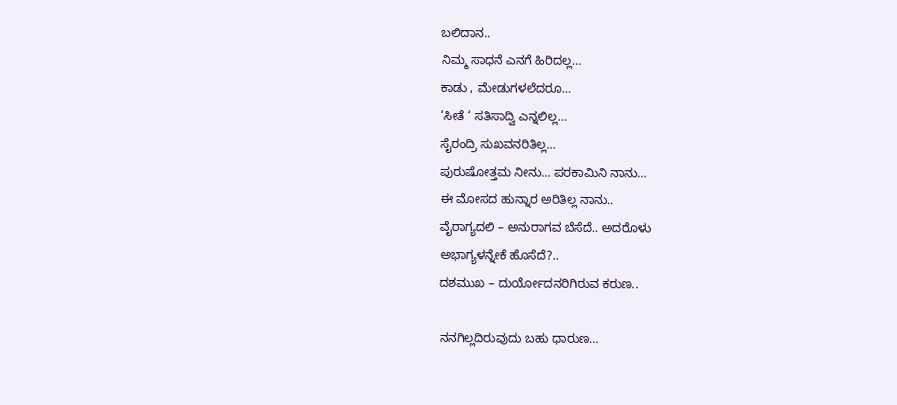ಬಲಿದಾನ..
ನಿಮ್ಮ ಸಾಧನೆ ಎನಗೆ ಹಿರಿದಲ್ಲ…
ಕಾಡು , ಮೇಡುಗಳಲೆದರೂ…
‘ಸೀತೆ ‘ ಸತಿಸಾದ್ವಿ ಎನ್ನಲಿಲ್ಲ…
ಸೈರಂದ್ರಿ ಸುಖವನರಿತಿಲ್ಲ…
ಪುರುಷೋತ್ತಮ ನೀನು… ಪರಕಾಮಿನಿ ನಾನು…
ಈ ಮೋಸದ ಹುನ್ನಾರ ಅರಿತಿಲ್ಲ ನಾನು..
ವೈರಾಗ್ಯದಲಿ – ಅನುರಾಗವ ಬೆಸೆದೆ.. ಅದರೊಳು
ಅಭಾಗ್ಯಳನ್ನೇಕೆ ಹೊಸೆದೆ?..
ದಶಮುಖ – ದುರ್ಯೋದನರಿಗಿರುವ ಕರುಣ..

ನನಗಿಲ್ಲದಿರುವುದು ಬಹು ಧಾರುಣ…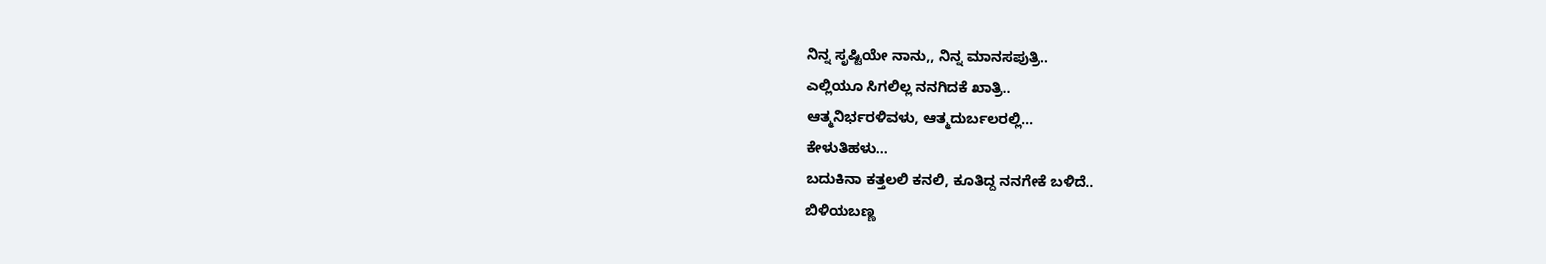ನಿನ್ನ ಸೃಷ್ಟಿಯೇ ನಾನು,, ನಿನ್ನ ಮಾನಸಪುತ್ರಿ..
ಎಲ್ಲಿಯೂ ಸಿಗಲಿಲ್ಲ ನನಗಿದಕೆ ಖಾತ್ರಿ..
ಆತ್ಮನಿರ್ಭರಳಿವಳು, ಆತ್ಮದುರ್ಬಲರಲ್ಲಿ…
ಕೇಳುತಿಹಳು…
ಬದುಕಿನಾ ಕತ್ತಲಲಿ ಕನಲಿ, ಕೂತಿದ್ದ ನನಗೇಕೆ ಬಳಿದೆ..
ಬಿಳಿಯಬಣ್ಣ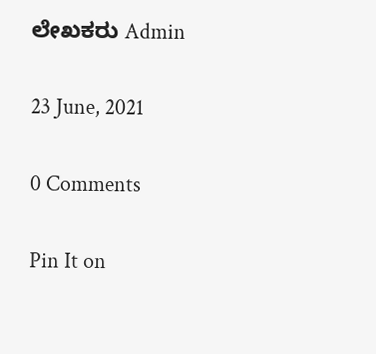ಲೇಖಕರು Admin

23 June, 2021

0 Comments

Pin It on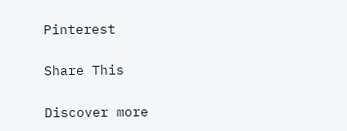Pinterest

Share This

Discover more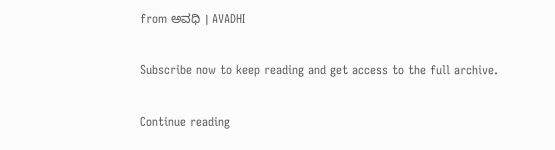from ಅವಧಿ । AVADHI

Subscribe now to keep reading and get access to the full archive.

Continue reading